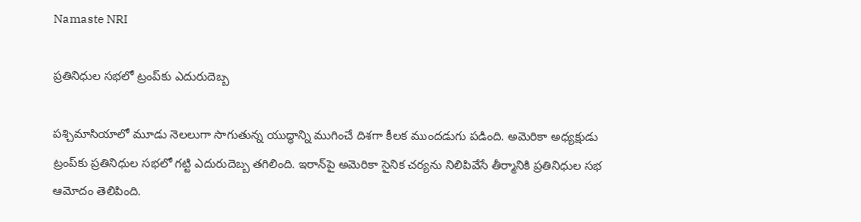Namaste NRI

ప్రతినిధుల సభలో ట్రంప్‌కు ఎదురుదెబ్బ

పశ్చిమాసియాలో మూడు నెలలుగా సాగుతున్న యుద్ధాన్ని ముగించే దిశగా కీలక ముందడుగు పడింది. అమెరికా అధ్యక్షుడు ట్రంప్‌కు ప్రతినిధుల సభలో గట్టి ఎదురుదెబ్బ తగిలింది. ఇరాన్‌పై అమెరికా సైనిక చర్యను నిలిపివేసే తీర్మానికి ప్రతినిధుల సభ ఆమోదం తెలిపింది.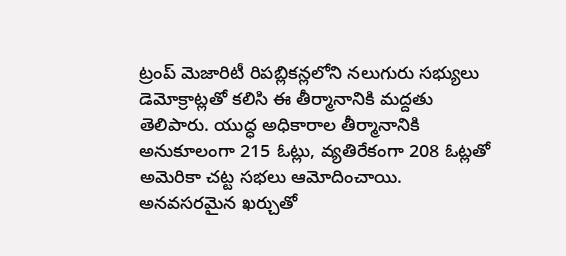ట్రంప్ మెజారిటీ రిపబ్లికన్లలోని నలుగురు సభ్యులు డెమోక్రాట్లతో కలిసి ఈ తీర్మానానికి మద్దతు తెలిపారు. యుద్ధ అధికారాల తీర్మానానికి అనుకూలంగా 215 ఓట్లు, వ్యతిరేకంగా 208 ఓట్లతో అమెరికా చట్ట సభలు ఆమోదించాయి. అనవసరమైన ఖర్చుతో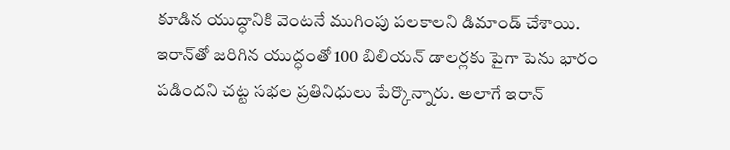కూడిన యుద్ధానికి వెంటనే ముగింపు పలకాలని డిమాండ్‌ చేశాయి. ఇరాన్‌తో జరిగిన యుద్ధంతో 100 బిలియన్‌ డాలర్లకు పైగా పెను భారం పడిందని చట్ట సభల ప్రతినిధులు పేర్కొన్నారు. అలాగే ఇరాన్‌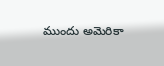ముందు అమెరికా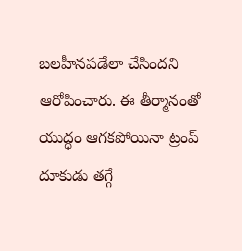బలహీనపడేలా చేసిందని ఆరోపించారు. ఈ తీర్మానంతో యుద్ధం ఆగకపోయినా ట్రంప్‌ దూకుడు తగ్గే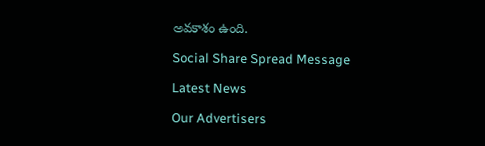అవకాశం ఉంది.

Social Share Spread Message

Latest News

Our Advertisers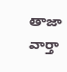తాజా వార్తా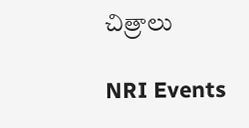చిత్రాలు

NRI Events